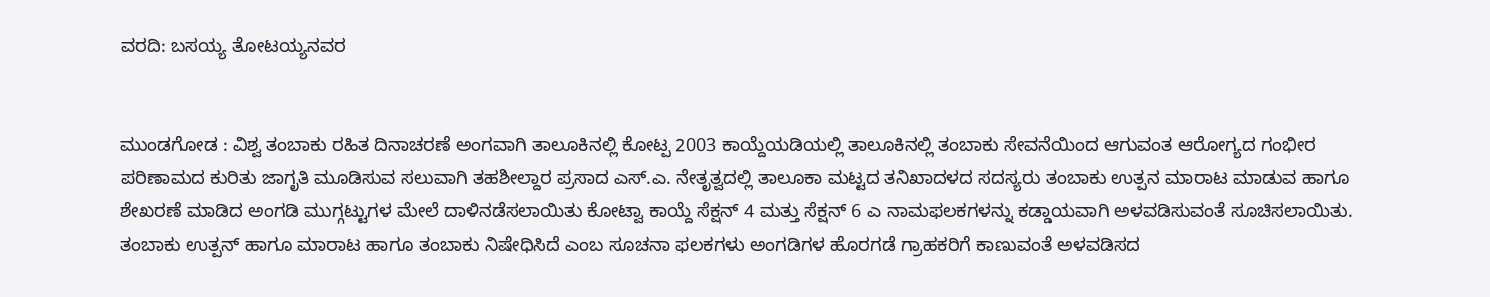ವರದಿ: ಬಸಯ್ಯ ತೋಟಯ್ಯನವರ


ಮುಂಡಗೋಡ : ವಿಶ್ವ ತಂಬಾಕು ರಹಿತ ದಿನಾಚರಣೆ ಅಂಗವಾಗಿ ತಾಲೂಕಿನಲ್ಲಿ ಕೋಟ್ಪ 2003 ಕಾಯ್ದೆಯಡಿಯಲ್ಲಿ ತಾಲೂಕಿನಲ್ಲಿ ತಂಬಾಕು ಸೇವನೆಯಿಂದ ಆಗುವಂತ ಆರೋಗ್ಯದ ಗಂಭೀರ ಪರಿಣಾಮದ ಕುರಿತು ಜಾಗೃತಿ ಮೂಡಿಸುವ ಸಲುವಾಗಿ ತಹಶೀಲ್ದಾರ ಪ್ರಸಾದ ಎಸ್.ಎ. ನೇತೃತ್ವದಲ್ಲಿ ತಾಲೂಕಾ ಮಟ್ಟದ ತನಿಖಾದಳದ ಸದಸ್ಯರು ತಂಬಾಕು ಉತ್ಪನ ಮಾರಾಟ ಮಾಡುವ ಹಾಗೂ ಶೇಖರಣೆ ಮಾಡಿದ ಅಂಗಡಿ ಮುಗ್ಗಟ್ಟುಗಳ ಮೇಲೆ ದಾಳಿನಡೆಸಲಾಯಿತು ಕೋಟ್ವಾ ಕಾಯ್ದೆ ಸೆಕ್ಷನ್ 4 ಮತ್ತು ಸೆಕ್ಷನ್ 6 ಎ ನಾಮಫಲಕಗಳನ್ನು ಕಡ್ಡಾಯವಾಗಿ ಅಳವಡಿಸುವಂತೆ ಸೂಚಿಸಲಾಯಿತು. ತಂಬಾಕು ಉತ್ಪನ್ ಹಾಗೂ ಮಾರಾಟ ಹಾಗೂ ತಂಬಾಕು ನಿಷೇಧಿಸಿದೆ ಎಂಬ ಸೂಚನಾ ಫಲಕಗಳು ಅಂಗಡಿಗಳ ಹೊರಗಡೆ ಗ್ರಾಹಕರಿಗೆ ಕಾಣುವಂತೆ ಅಳವಡಿಸದ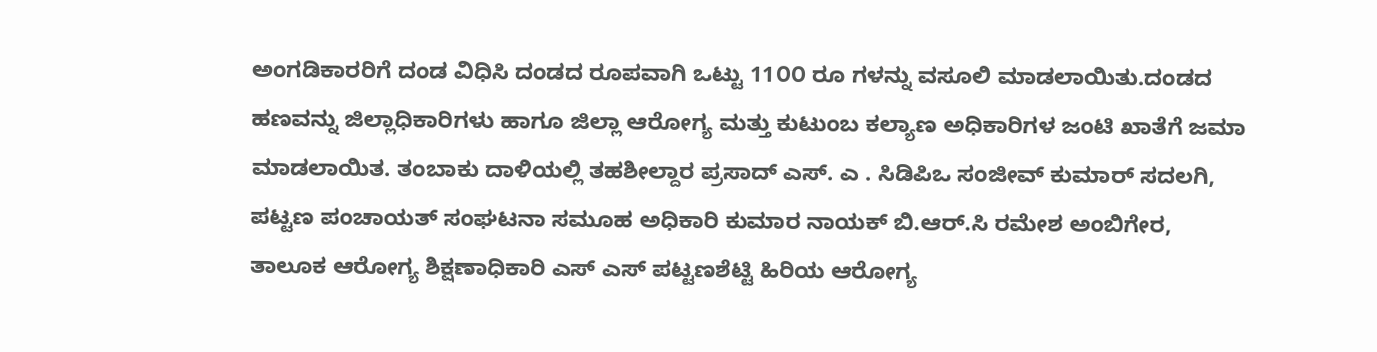ಅಂಗಡಿಕಾರರಿಗೆ ದಂಡ ವಿಧಿಸಿ ದಂಡದ ರೂಪವಾಗಿ ಒಟ್ಟು 11೦೦ ರೂ ಗಳನ್ನು ವಸೂಲಿ ಮಾಡಲಾಯಿತು.ದಂಡದ ಹಣವನ್ನು ಜಿಲ್ಲಾಧಿಕಾರಿಗಳು ಹಾಗೂ ಜಿಲ್ಲಾ ಆರೋಗ್ಯ ಮತ್ತು ಕುಟುಂಬ ಕಲ್ಯಾಣ ಅಧಿಕಾರಿಗಳ ಜಂಟಿ ಖಾತೆಗೆ ಜಮಾ ಮಾಡಲಾಯಿತ. ತಂಬಾಕು ದಾಳಿಯಲ್ಲಿ ತಹಶೀಲ್ದಾರ ಪ್ರಸಾದ್ ಎಸ್. ಎ . ಸಿಡಿಪಿಒ ಸಂಜೀವ್ ಕುಮಾರ್ ಸದಲಗಿ, ಪಟ್ಟಣ ಪಂಚಾಯತ್ ಸಂಘಟನಾ ಸಮೂಹ ಅಧಿಕಾರಿ ಕುಮಾರ ನಾಯಕ್ ಬಿ.ಆರ್.ಸಿ ರಮೇಶ ಅಂಬಿಗೇರ, ತಾಲೂಕ ಆರೋಗ್ಯ ಶಿಕ್ಷಣಾಧಿಕಾರಿ ಎಸ್ ಎಸ್ ಪಟ್ಟಣಶೆಟ್ಟಿ ಹಿರಿಯ ಆರೋಗ್ಯ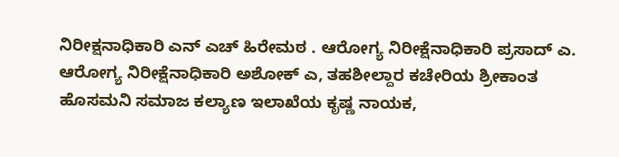ನಿರೀಕ್ಷನಾಧಿಕಾರಿ ಎನ್ ಎಚ್ ಹಿರೇಮಠ . ಆರೋಗ್ಯ ನಿರೀಕ್ಷೆನಾಧಿಕಾರಿ ಪ್ರಸಾದ್ ಎ. ಆರೋಗ್ಯ ನಿರೀಕ್ಷೆನಾಧಿಕಾರಿ ಅಶೋಕ್ ಎ, ತಹಶೀಲ್ದಾರ ಕಚೇರಿಯ ಶ್ರೀಕಾಂತ ಹೊಸಮನಿ ಸಮಾಜ ಕಲ್ಯಾಣ ಇಲಾಖೆಯ ಕೃಷ್ಣ ನಾಯಕ,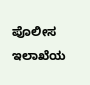ಪೊಲೀಸ ಇಲಾಖೆಯ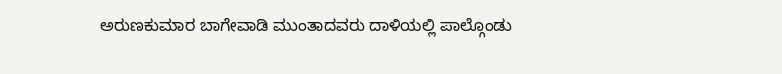ಅರುಣಕುಮಾರ ಬಾಗೇವಾಡಿ ಮುಂತಾದವರು ದಾಳಿಯಲ್ಲಿ ಪಾಲ್ಗೊಂಡು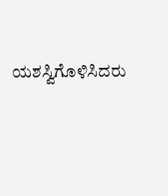ಯಶಸ್ವಿಗೊಳಿಸಿದರು